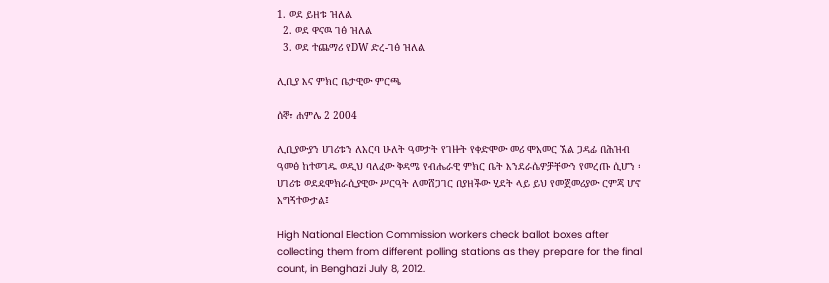1. ወደ ይዘቱ ዝለል
  2. ወደ ዋናዉ ገፅ ዝለል
  3. ወደ ተጨማሪ የDW ድረ-ገፅ ዝለል

ሊቢያ እና ምክር ቤታዊው ምርጫ

ሰኞ፣ ሐምሌ 2 2004

ሊቢያውያን ሀገሪቱን ለአርባ ሁለት ዓመታት የገዙት የቀድሞው መሪ ሞአመር ኧል ጋዳፊ በሕዝብ ዓመፅ ከተወገዱ ወዲህ ባለፈው ቅዳሜ የብሔራዊ ምክር ቤት እንደራሴዎቻቸውን የመረጡ ሲሆን ፡ ሀገሪቱ ወደዴሞክራሲያዊው ሥርዓት ለመሸጋገር በያዘችው ሂደት ላይ ይህ የመጀመሪያው ርምጃ ሆኖ አግኝተውታል፤

High National Election Commission workers check ballot boxes after collecting them from different polling stations as they prepare for the final count, in Benghazi July 8, 2012.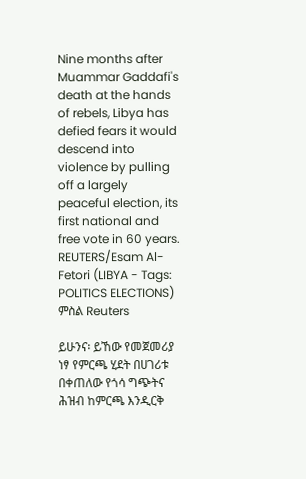Nine months after Muammar Gaddafi's death at the hands of rebels, Libya has defied fears it would descend into violence by pulling off a largely peaceful election, its first national and free vote in 60 years. REUTERS/Esam Al-Fetori (LIBYA - Tags: POLITICS ELECTIONS)
ምስል Reuters

ይሁንና፡ ይኸው የመጀመሪያ ነፃ የምርጫ ሂደት በሀገሪቱ በቀጠለው የጎሳ ግጭትና ሕዝብ ከምርጫ እንዲርቅ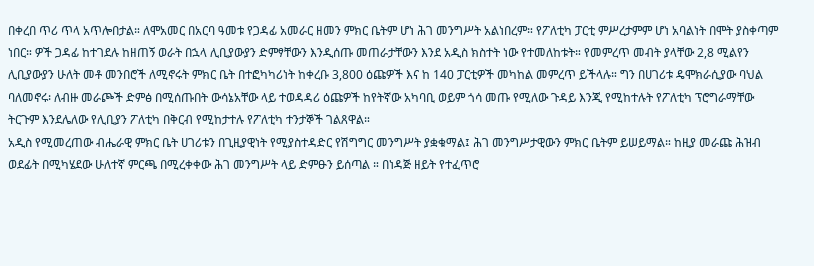በቀረበ ጥሪ ጥላ አጥሎበታል። ለሞአመር በአርባ ዓመቱ የጋዳፊ አመራር ዘመን ምክር ቤትም ሆነ ሕገ መንግሥት አልነበረም። የፖለቲካ ፓርቲ ምሥረታምም ሆነ አባልነት በሞት ያስቀጣም ነበር። ዎች ጋዳፊ ከተገደሉ ከዘጠኝ ወራት በኋላ ሊቢያውያን ድምፃቸውን እንዲሰጡ መጠራታቸውን እንደ አዲስ ክስተት ነው የተመለከቱት። የመምረጥ መብት ያላቸው 2,8 ሚልየን ሊቢያውያን ሁለት መቶ መንበሮች ለሚኖሩት ምክር ቤት በተፎካካሪነት ከቀረቡ 3,800 ዕጩዎች እና ከ 140 ፓርቲዎች መካከል መምረጥ ይችላሉ። ግን በሀገሪቱ ዴሞክራሲያው ባህል ባለመኖሩ፡ ለብዙ መራጮች ድምፅ በሚሰጡበት ውሳኔአቸው ላይ ተወዳዳሪ ዕጩዎች ከየትኛው አካባቢ ወይም ጎሳ መጡ የሚለው ጉዳይ እንጂ የሚከተሉት የፖለቲካ ፕሮግራማቸው ትርጉም እንደሌለው የሊቢያን ፖለቲካ በቅርብ የሚከታተሉ የፖለቲካ ተንታኞች ገልጸዋል።
አዲስ የሚመረጠው ብሔራዊ ምክር ቤት ሀገሪቱን በጊዚያዊነት የሚያስተዳድር የሽግግር መንግሥት ያቋቁማል፤ ሕገ መንግሥታዊውን ምክር ቤትም ይሠይማል። ከዚያ መራጩ ሕዝብ ወደፊት በሚካሄደው ሁለተኛ ምርጫ በሚረቀቀው ሕገ መንግሥት ላይ ድምፁን ይሰጣል ። በነዳጅ ዘይት የተፈጥሮ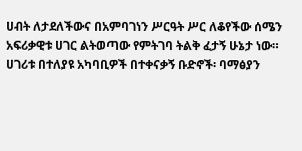ሀብት ለታደለችውና በአምባገነን ሥርዓት ሥር ለቆየችው ሰሜን አፍሪቃዊቱ ሀገር ልትወጣው የምትገባ ትልቅ ፈታኝ ሁኔታ ነው። ሀገሪቱ በተለያዩ አካባቢዎች በተቀናቃኝ ቡድኖች፡ ባማፅያን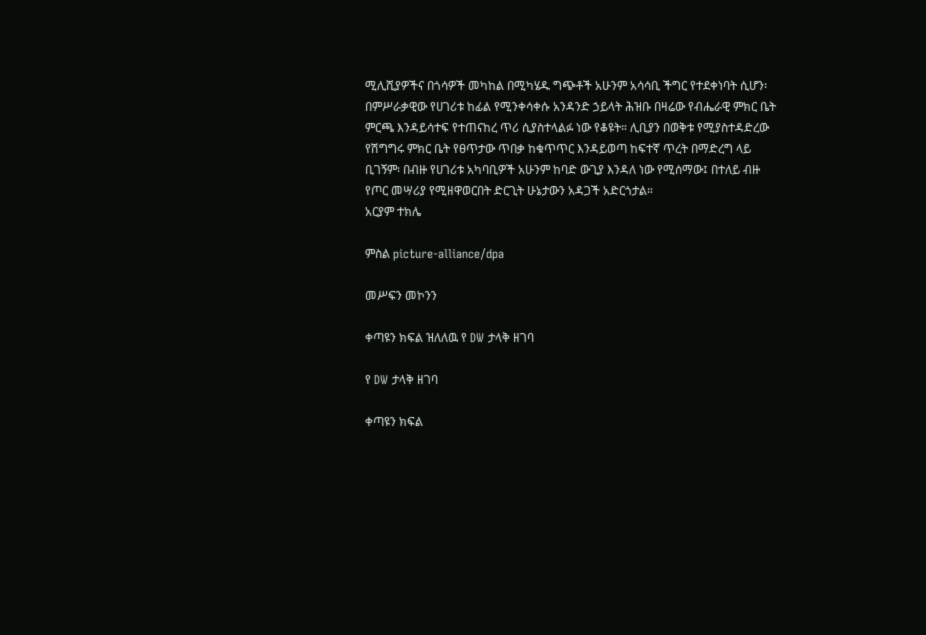ሚሊሺያዎችና በጎሳዎች መካከል በሚካሄዱ ግጭቶች አሁንም አሳሳቢ ችግር የተደቀነባት ሲሆን፡ በምሥራቃዊው የሀገሪቱ ከፊል የሚንቀሳቀሱ አንዳንድ ኃይላት ሕዝቡ በዛሬው የብሔራዊ ምክር ቤት ምርጫ እንዳይሳተፍ የተጠናከረ ጥሪ ሲያስተላልፉ ነው የቆዩት። ሊቢያን በወቅቱ የሚያስተዳድረው የሽግግሩ ምክር ቤት የፀጥታው ጥበቃ ከቁጥጥር እንዳይወጣ ከፍተኛ ጥረት በማድረግ ላይ ቢገኝም፡ በብዙ የሀገሪቱ አካባቢዎች አሁንም ከባድ ውጊያ እንዳለ ነው የሚሰማው፤ በተለይ ብዙ የጦር መሣሪያ የሚዘዋወርበት ድርጊት ሁኔታውን አዳጋች አድርጎታል።
አርያም ተክሌ

ምስል picture-alliance/dpa

መሥፍን መኮንን

ቀጣዩን ክፍል ዝለለዉ የ DW ታላቅ ዘገባ

የ DW ታላቅ ዘገባ

ቀጣዩን ክፍል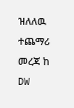ዝለለዉ ተጨማሪ መረጃ ከ DW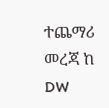ተጨማሪ መረጃ ከ DW